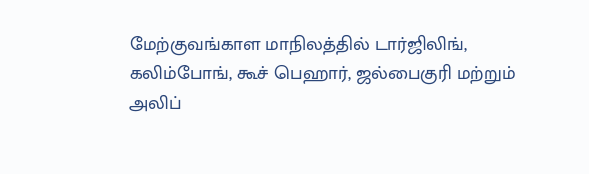மேற்குவங்காள மாநிலத்தில் டார்ஜிலிங், கலிம்போங், கூச் பெஹார், ஜல்பைகுரி மற்றும் அலிப்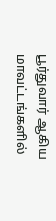பூர்துவார் ஆகிய மாவட்டங்களில்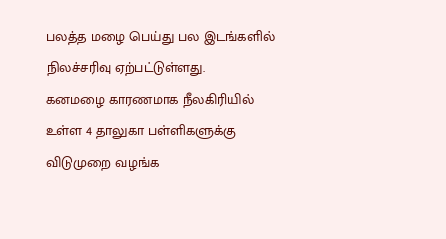பலத்த மழை பெய்து பல இடங்களில் நிலச்சரிவு ஏற்பட்டுள்ளது.
கனமழை காரணமாக நீலகிரியில் உள்ள 4 தாலுகா பள்ளிகளுக்கு விடுமுறை வழங்க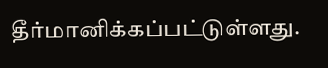தீர்மானிக்கப்பட்டுள்ளது.